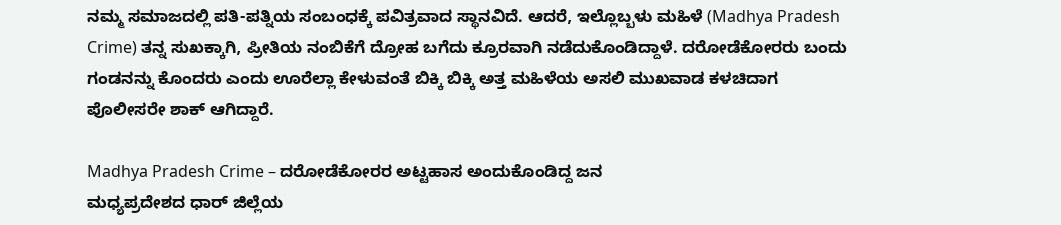ನಮ್ಮ ಸಮಾಜದಲ್ಲಿ ಪತಿ-ಪತ್ನಿಯ ಸಂಬಂಧಕ್ಕೆ ಪವಿತ್ರವಾದ ಸ್ಥಾನವಿದೆ. ಆದರೆ, ಇಲ್ಲೊಬ್ಬಳು ಮಹಿಳೆ (Madhya Pradesh Crime) ತನ್ನ ಸುಖಕ್ಕಾಗಿ, ಪ್ರೀತಿಯ ನಂಬಿಕೆಗೆ ದ್ರೋಹ ಬಗೆದು ಕ್ರೂರವಾಗಿ ನಡೆದುಕೊಂಡಿದ್ದಾಳೆ. ದರೋಡೆಕೋರರು ಬಂದು ಗಂಡನನ್ನು ಕೊಂದರು ಎಂದು ಊರೆಲ್ಲಾ ಕೇಳುವಂತೆ ಬಿಕ್ಕಿ ಬಿಕ್ಕಿ ಅತ್ತ ಮಹಿಳೆಯ ಅಸಲಿ ಮುಖವಾಡ ಕಳಚಿದಾಗ ಪೊಲೀಸರೇ ಶಾಕ್ ಆಗಿದ್ದಾರೆ.

Madhya Pradesh Crime – ದರೋಡೆಕೋರರ ಅಟ್ಟಹಾಸ ಅಂದುಕೊಂಡಿದ್ದ ಜನ
ಮಧ್ಯಪ್ರದೇಶದ ಧಾರ್ ಜಿಲ್ಲೆಯ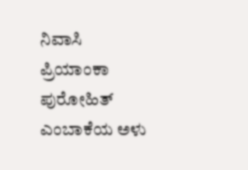ನಿವಾಸಿ ಪ್ರಿಯಾಂಕಾ ಪುರೋಹಿತ್ ಎಂಬಾಕೆಯ ಅಳು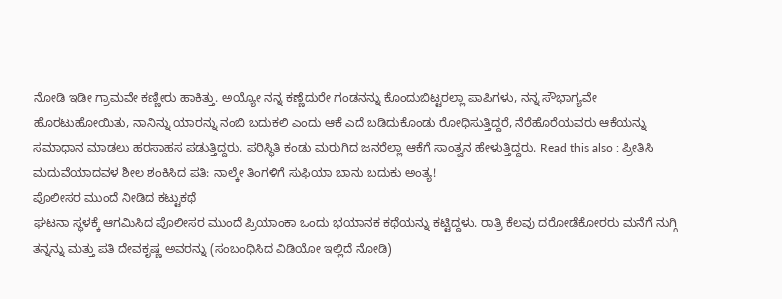ನೋಡಿ ಇಡೀ ಗ್ರಾಮವೇ ಕಣ್ಣೀರು ಹಾಕಿತ್ತು. ಅಯ್ಯೋ ನನ್ನ ಕಣ್ಣೆದುರೇ ಗಂಡನನ್ನು ಕೊಂದುಬಿಟ್ಟರಲ್ಲಾ ಪಾಪಿಗಳು, ನನ್ನ ಸೌಭಾಗ್ಯವೇ ಹೊರಟುಹೋಯಿತು, ನಾನಿನ್ನು ಯಾರನ್ನು ನಂಬಿ ಬದುಕಲಿ ಎಂದು ಆಕೆ ಎದೆ ಬಡಿದುಕೊಂಡು ರೋಧಿಸುತ್ತಿದ್ದರೆ, ನೆರೆಹೊರೆಯವರು ಆಕೆಯನ್ನು ಸಮಾಧಾನ ಮಾಡಲು ಹರಸಾಹಸ ಪಡುತ್ತಿದ್ದರು. ಪರಿಸ್ಥಿತಿ ಕಂಡು ಮರುಗಿದ ಜನರೆಲ್ಲಾ ಆಕೆಗೆ ಸಾಂತ್ವನ ಹೇಳುತ್ತಿದ್ದರು. Read this also : ಪ್ರೀತಿಸಿ ಮದುವೆಯಾದವಳ ಶೀಲ ಶಂಕಿಸಿದ ಪತಿ: ನಾಲ್ಕೇ ತಿಂಗಳಿಗೆ ಸುಫಿಯಾ ಬಾನು ಬದುಕು ಅಂತ್ಯ!
ಪೊಲೀಸರ ಮುಂದೆ ನೀಡಿದ ಕಟ್ಟುಕಥೆ
ಘಟನಾ ಸ್ಥಳಕ್ಕೆ ಆಗಮಿಸಿದ ಪೊಲೀಸರ ಮುಂದೆ ಪ್ರಿಯಾಂಕಾ ಒಂದು ಭಯಾನಕ ಕಥೆಯನ್ನು ಕಟ್ಟಿದ್ದಳು. ರಾತ್ರಿ ಕೆಲವು ದರೋಡೆಕೋರರು ಮನೆಗೆ ನುಗ್ಗಿ ತನ್ನನ್ನು ಮತ್ತು ಪತಿ ದೇವಕೃಷ್ಣ ಅವರನ್ನು (ಸಂಬಂಧಿಸಿದ ವಿಡಿಯೋ ಇಲ್ಲಿದೆ ನೋಡಿ)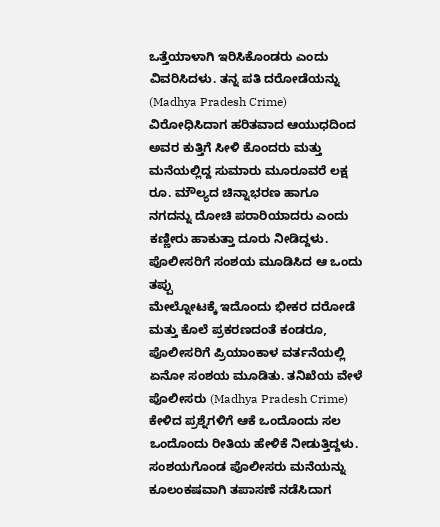ಒತ್ತೆಯಾಳಾಗಿ ಇರಿಸಿಕೊಂಡರು ಎಂದು ವಿವರಿಸಿದಳು. ತನ್ನ ಪತಿ ದರೋಡೆಯನ್ನು (Madhya Pradesh Crime) ವಿರೋಧಿಸಿದಾಗ ಹರಿತವಾದ ಆಯುಧದಿಂದ ಅವರ ಕುತ್ತಿಗೆ ಸೀಳಿ ಕೊಂದರು ಮತ್ತು ಮನೆಯಲ್ಲಿದ್ದ ಸುಮಾರು ಮೂರೂವರೆ ಲಕ್ಷ ರೂ. ಮೌಲ್ಯದ ಚಿನ್ನಾಭರಣ ಹಾಗೂ ನಗದನ್ನು ದೋಚಿ ಪರಾರಿಯಾದರು ಎಂದು ಕಣ್ಣೀರು ಹಾಕುತ್ತಾ ದೂರು ನೀಡಿದ್ದಳು.
ಪೊಲೀಸರಿಗೆ ಸಂಶಯ ಮೂಡಿಸಿದ ಆ ಒಂದು ತಪ್ಪು
ಮೇಲ್ನೋಟಕ್ಕೆ ಇದೊಂದು ಭೀಕರ ದರೋಡೆ ಮತ್ತು ಕೊಲೆ ಪ್ರಕರಣದಂತೆ ಕಂಡರೂ, ಪೊಲೀಸರಿಗೆ ಪ್ರಿಯಾಂಕಾಳ ವರ್ತನೆಯಲ್ಲಿ ಏನೋ ಸಂಶಯ ಮೂಡಿತು. ತನಿಖೆಯ ವೇಳೆ ಪೊಲೀಸರು (Madhya Pradesh Crime) ಕೇಳಿದ ಪ್ರಶ್ನೆಗಳಿಗೆ ಆಕೆ ಒಂದೊಂದು ಸಲ ಒಂದೊಂದು ರೀತಿಯ ಹೇಳಿಕೆ ನೀಡುತ್ತಿದ್ದಳು. ಸಂಶಯಗೊಂಡ ಪೊಲೀಸರು ಮನೆಯನ್ನು ಕೂಲಂಕಷವಾಗಿ ತಪಾಸಣೆ ನಡೆಸಿದಾಗ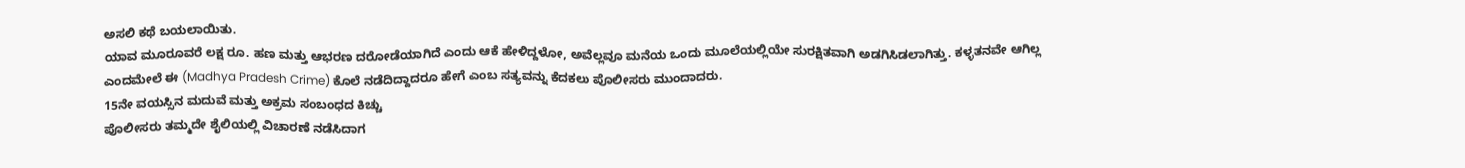ಅಸಲಿ ಕಥೆ ಬಯಲಾಯಿತು.
ಯಾವ ಮೂರೂವರೆ ಲಕ್ಷ ರೂ. ಹಣ ಮತ್ತು ಆಭರಣ ದರೋಡೆಯಾಗಿದೆ ಎಂದು ಆಕೆ ಹೇಳಿದ್ದಳೋ, ಅವೆಲ್ಲವೂ ಮನೆಯ ಒಂದು ಮೂಲೆಯಲ್ಲಿಯೇ ಸುರಕ್ಷಿತವಾಗಿ ಅಡಗಿಸಿಡಲಾಗಿತ್ತು. ಕಳ್ಳತನವೇ ಆಗಿಲ್ಲ ಎಂದಮೇಲೆ ಈ (Madhya Pradesh Crime) ಕೊಲೆ ನಡೆದಿದ್ದಾದರೂ ಹೇಗೆ ಎಂಬ ಸತ್ಯವನ್ನು ಕೆದಕಲು ಪೊಲೀಸರು ಮುಂದಾದರು.
15ನೇ ವಯಸ್ಸಿನ ಮದುವೆ ಮತ್ತು ಅಕ್ರಮ ಸಂಬಂಧದ ಕಿಚ್ಚು
ಪೊಲೀಸರು ತಮ್ಮದೇ ಶೈಲಿಯಲ್ಲಿ ವಿಚಾರಣೆ ನಡೆಸಿದಾಗ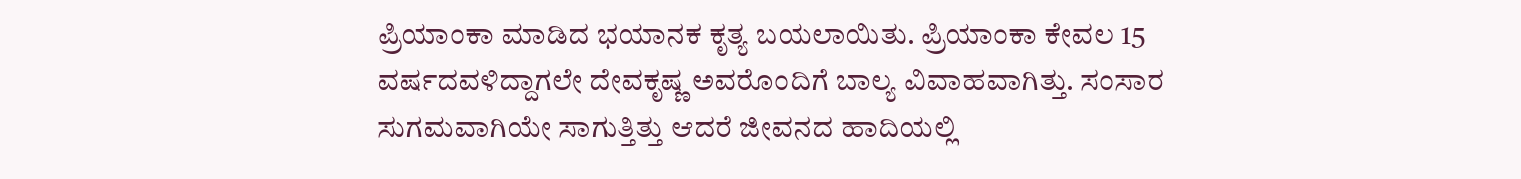ಪ್ರಿಯಾಂಕಾ ಮಾಡಿದ ಭಯಾನಕ ಕೃತ್ಯ ಬಯಲಾಯಿತು. ಪ್ರಿಯಾಂಕಾ ಕೇವಲ 15 ವರ್ಷದವಳಿದ್ದಾಗಲೇ ದೇವಕೃಷ್ಣ ಅವರೊಂದಿಗೆ ಬಾಲ್ಯ ವಿವಾಹವಾಗಿತ್ತು. ಸಂಸಾರ ಸುಗಮವಾಗಿಯೇ ಸಾಗುತ್ತಿತ್ತು ಆದರೆ ಜೀವನದ ಹಾದಿಯಲ್ಲಿ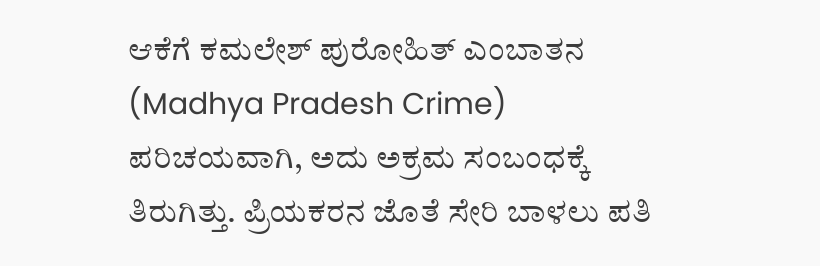ಆಕೆಗೆ ಕಮಲೇಶ್ ಪುರೋಹಿತ್ ಎಂಬಾತನ (Madhya Pradesh Crime) ಪರಿಚಯವಾಗಿ, ಅದು ಅಕ್ರಮ ಸಂಬಂಧಕ್ಕೆ ತಿರುಗಿತ್ತು. ಪ್ರಿಯಕರನ ಜೊತೆ ಸೇರಿ ಬಾಳಲು ಪತಿ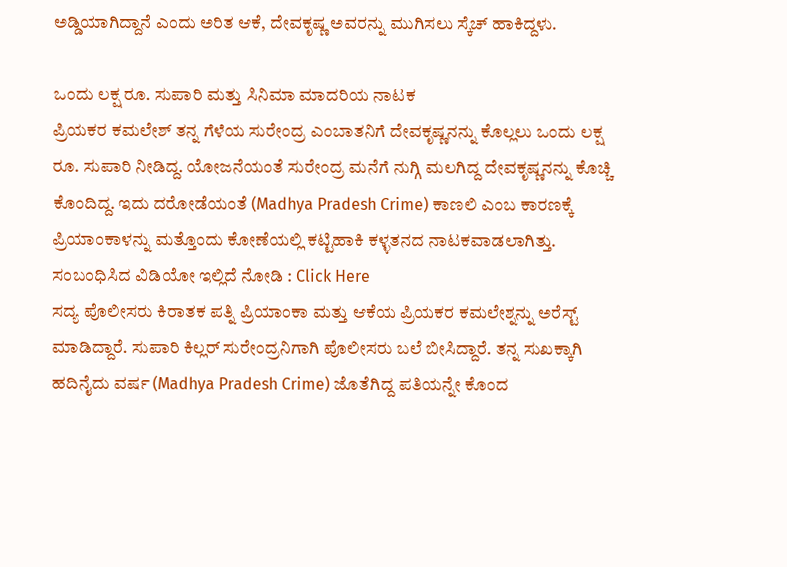ಅಡ್ಡಿಯಾಗಿದ್ದಾನೆ ಎಂದು ಅರಿತ ಆಕೆ, ದೇವಕೃಷ್ಣ ಅವರನ್ನು ಮುಗಿಸಲು ಸ್ಕೆಚ್ ಹಾಕಿದ್ದಳು.

ಒಂದು ಲಕ್ಷ ರೂ. ಸುಪಾರಿ ಮತ್ತು ಸಿನಿಮಾ ಮಾದರಿಯ ನಾಟಕ
ಪ್ರಿಯಕರ ಕಮಲೇಶ್ ತನ್ನ ಗೆಳೆಯ ಸುರೇಂದ್ರ ಎಂಬಾತನಿಗೆ ದೇವಕೃಷ್ಣನನ್ನು ಕೊಲ್ಲಲು ಒಂದು ಲಕ್ಷ ರೂ. ಸುಪಾರಿ ನೀಡಿದ್ದ. ಯೋಜನೆಯಂತೆ ಸುರೇಂದ್ರ ಮನೆಗೆ ನುಗ್ಗಿ ಮಲಗಿದ್ದ ದೇವಕೃಷ್ಣನನ್ನು ಕೊಚ್ಚಿ ಕೊಂದಿದ್ದ. ಇದು ದರೋಡೆಯಂತೆ (Madhya Pradesh Crime) ಕಾಣಲಿ ಎಂಬ ಕಾರಣಕ್ಕೆ ಪ್ರಿಯಾಂಕಾಳನ್ನು ಮತ್ತೊಂದು ಕೋಣೆಯಲ್ಲಿ ಕಟ್ಟಿಹಾಕಿ ಕಳ್ಳತನದ ನಾಟಕವಾಡಲಾಗಿತ್ತು.
ಸಂಬಂಧಿಸಿದ ವಿಡಿಯೋ ಇಲ್ಲಿದೆ ನೋಡಿ : Click Here
ಸದ್ಯ ಪೊಲೀಸರು ಕಿರಾತಕ ಪತ್ನಿ ಪ್ರಿಯಾಂಕಾ ಮತ್ತು ಆಕೆಯ ಪ್ರಿಯಕರ ಕಮಲೇಶ್ನನ್ನು ಅರೆಸ್ಟ್ ಮಾಡಿದ್ದಾರೆ. ಸುಪಾರಿ ಕಿಲ್ಲರ್ ಸುರೇಂದ್ರನಿಗಾಗಿ ಪೊಲೀಸರು ಬಲೆ ಬೀಸಿದ್ದಾರೆ. ತನ್ನ ಸುಖಕ್ಕಾಗಿ ಹದಿನೈದು ವರ್ಷ (Madhya Pradesh Crime) ಜೊತೆಗಿದ್ದ ಪತಿಯನ್ನೇ ಕೊಂದ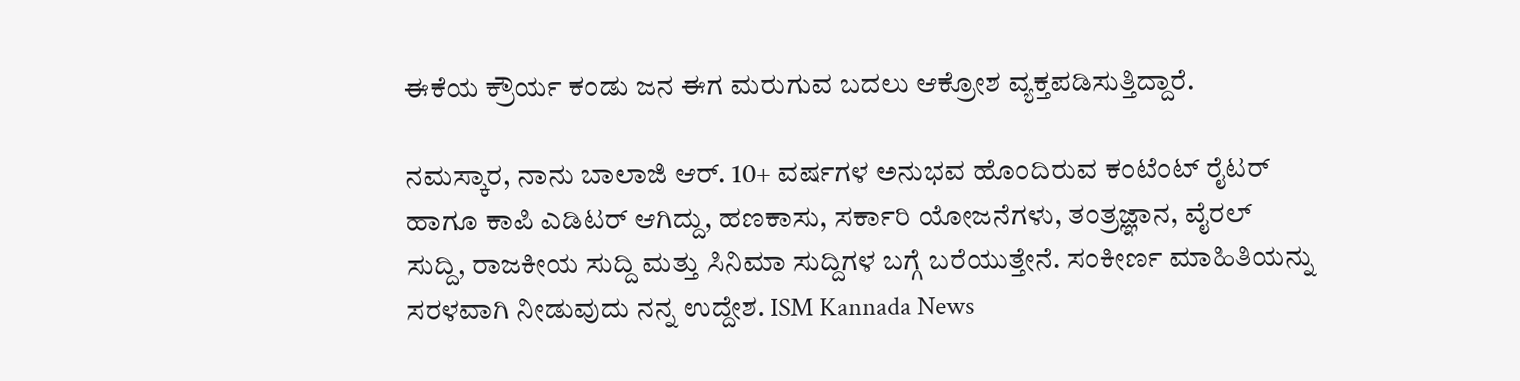ಈಕೆಯ ಕ್ರೌರ್ಯ ಕಂಡು ಜನ ಈಗ ಮರುಗುವ ಬದಲು ಆಕ್ರೋಶ ವ್ಯಕ್ತಪಡಿಸುತ್ತಿದ್ದಾರೆ.

ನಮಸ್ಕಾರ, ನಾನು ಬಾಲಾಜಿ ಆರ್. 10+ ವರ್ಷಗಳ ಅನುಭವ ಹೊಂದಿರುವ ಕಂಟೆಂಟ್ ರೈಟರ್ ಹಾಗೂ ಕಾಪಿ ಎಡಿಟರ್ ಆಗಿದ್ದು, ಹಣಕಾಸು, ಸರ್ಕಾರಿ ಯೋಜನೆಗಳು, ತಂತ್ರಜ್ಞಾನ, ವೈರಲ್ ಸುದ್ದಿ, ರಾಜಕೀಯ ಸುದ್ದಿ ಮತ್ತು ಸಿನಿಮಾ ಸುದ್ದಿಗಳ ಬಗ್ಗೆ ಬರೆಯುತ್ತೇನೆ. ಸಂಕೀರ್ಣ ಮಾಹಿತಿಯನ್ನು ಸರಳವಾಗಿ ನೀಡುವುದು ನನ್ನ ಉದ್ದೇಶ. ISM Kannada News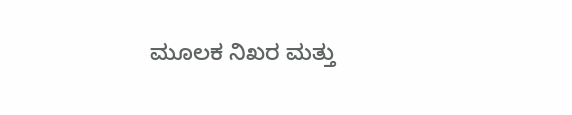ಮೂಲಕ ನಿಖರ ಮತ್ತು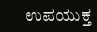ಉಪಯುಕ್ತ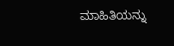ಮಾಹಿತಿಯನ್ನು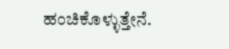ಹಂಚಿಕೊಳ್ಳುತ್ತೇನೆ.